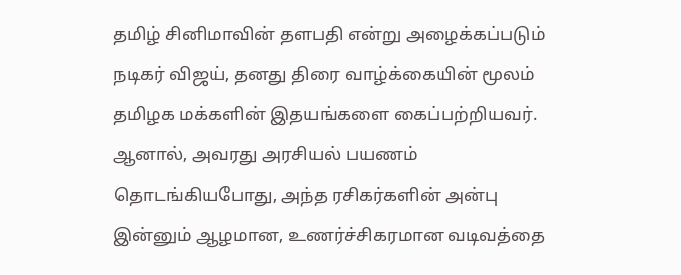தமிழ் சினிமாவின் தளபதி என்று அழைக்கப்படும் நடிகர் விஜய், தனது திரை வாழ்க்கையின் மூலம் தமிழக மக்களின் இதயங்களை கைப்பற்றியவர். ஆனால், அவரது அரசியல் பயணம் தொடங்கியபோது, அந்த ரசிகர்களின் அன்பு இன்னும் ஆழமான, உணர்ச்சிகரமான வடிவத்தை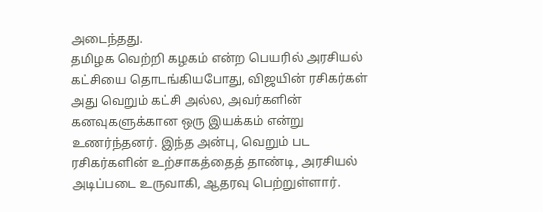அடைந்தது.
தமிழக வெற்றி கழகம் என்ற பெயரில் அரசியல் கட்சியை தொடங்கியபோது, விஜயின் ரசிகர்கள் அது வெறும் கட்சி அல்ல, அவர்களின் கனவுகளுக்கான ஒரு இயக்கம் என்று உணர்ந்தனர். இந்த அன்பு, வெறும் பட ரசிகர்களின் உற்சாகத்தைத் தாண்டி, அரசியல் அடிப்படை உருவாகி, ஆதரவு பெற்றுள்ளார்.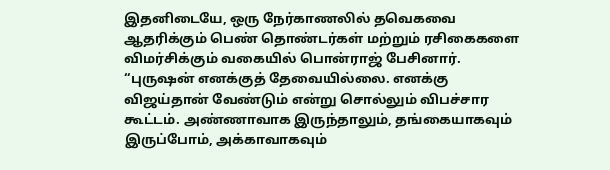இதனிடையே, ஒரு நேர்காணலில் தவெகவை ஆதரிக்கும் பெண் தொண்டர்கள் மற்றும் ரசிகைகளை விமர்சிக்கும் வகையில் பொன்ராஜ் பேசினார். “புருஷன் எனக்குத் தேவையில்லை. எனக்கு விஜய்தான் வேண்டும் என்று சொல்லும் விபச்சார கூட்டம். அண்ணாவாக இருந்தாலும், தங்கையாகவும் இருப்போம், அக்காவாகவும்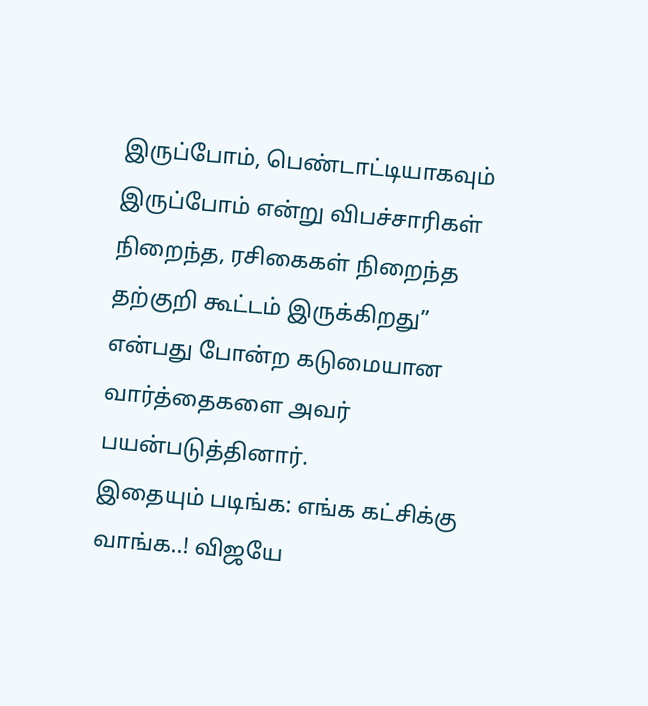இருப்போம், பெண்டாட்டியாகவும் இருப்போம் என்று விபச்சாரிகள் நிறைந்த, ரசிகைகள் நிறைந்த தற்குறி கூட்டம் இருக்கிறது” என்பது போன்ற கடுமையான வார்த்தைகளை அவர் பயன்படுத்தினார்.
இதையும் படிங்க: எங்க கட்சிக்கு வாங்க..! விஜயே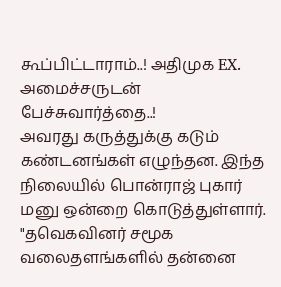கூப்பிட்டாராம்..! அதிமுக EX. அமைச்சருடன் பேச்சுவார்த்தை..!
அவரது கருத்துக்கு கடும் கண்டனங்கள் எழுந்தன. இந்த நிலையில் பொன்ராஜ் புகார் மனு ஒன்றை கொடுத்துள்ளார். "தவெகவினர் சமூக வலைதளங்களில் தன்னை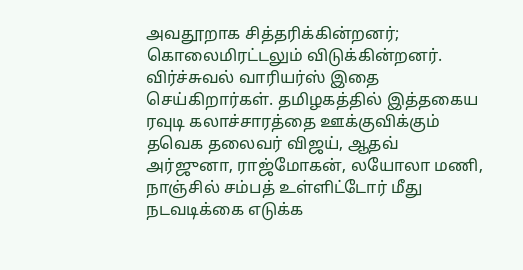அவதூறாக சித்தரிக்கின்றனர்; கொலைமிரட்டலும் விடுக்கின்றனர். விர்ச்சுவல் வாரியர்ஸ் இதை செய்கிறார்கள். தமிழகத்தில் இத்தகைய ரவுடி கலாச்சாரத்தை ஊக்குவிக்கும் தவெக தலைவர் விஜய், ஆதவ் அர்ஜுனா, ராஜ்மோகன், லயோலா மணி, நாஞ்சில் சம்பத் உள்ளிட்டோர் மீது நடவடிக்கை எடுக்க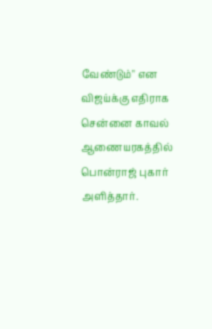வேண்டும்" என விஜய்க்கு எதிராக சென்னை காவல் ஆணையரகத்தில் பொன்ராஜ் புகார் அளித்தார்.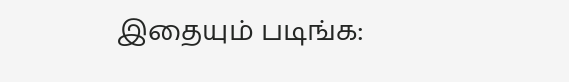இதையும் படிங்க: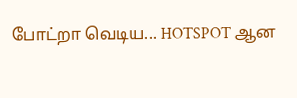போட்றா வெடிய... HOTSPOT ஆன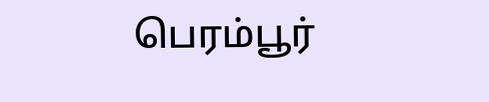பெரம்பூர்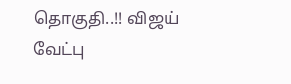தொகுதி..!! விஜய் வேட்பு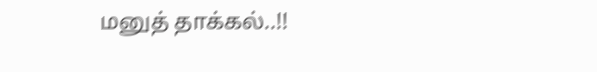மனுத் தாக்கல்..!!